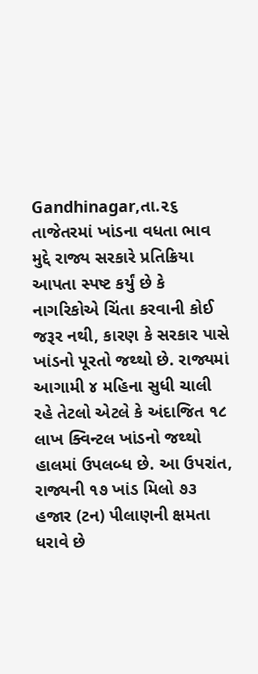Gandhinagar,તા.૨૬
તાજેતરમાં ખાંડના વધતા ભાવ મુદ્દે રાજ્ય સરકારે પ્રતિક્રિયા આપતા સ્પષ્ટ કર્યું છે કે નાગરિકોએ ચિંતા કરવાની કોઈ જરૂર નથી, કારણ કે સરકાર પાસે ખાંડનો પૂરતો જથ્થો છે. રાજ્યમાં આગામી ૪ મહિના સુધી ચાલી રહે તેટલો એટલે કે અંદાજિત ૧૮ લાખ ક્વિન્ટલ ખાંડનો જથ્થો હાલમાં ઉપલબ્ધ છે. આ ઉપરાંત, રાજ્યની ૧૭ ખાંડ મિલો ૭૩ હજાર (ટન) પીલાણની ક્ષમતા ધરાવે છે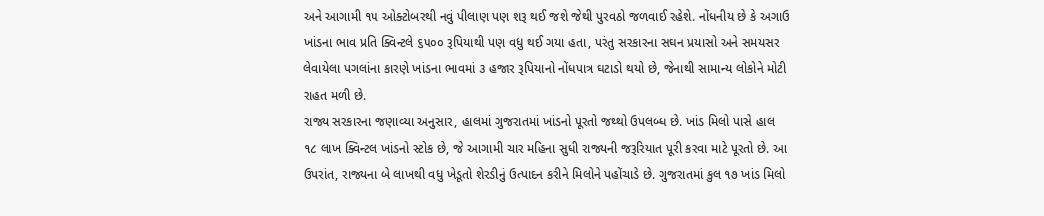અને આગામી ૧૫ ઓક્ટોબરથી નવું પીલાણ પણ શરૂ થઈ જશે જેથી પુરવઠો જળવાઈ રહેશે. નોંધનીય છે કે અગાઉ ખાંડના ભાવ પ્રતિ ક્વિન્ટલે ૬૫૦૦ રૂપિયાથી પણ વધુ થઈ ગયા હતા, પરંતુ સરકારના સઘન પ્રયાસો અને સમયસર લેવાયેલા પગલાંના કારણે ખાંડના ભાવમાં ૩ હજાર રૂપિયાનો નોંધપાત્ર ઘટાડો થયો છે, જેનાથી સામાન્ય લોકોને મોટી રાહત મળી છે.
રાજ્ય સરકારના જણાવ્યા અનુસાર, હાલમાં ગુજરાતમાં ખાંડનો પૂરતો જથ્થો ઉપલબ્ધ છે. ખાંડ મિલો પાસે હાલ ૧૮ લાખ ક્વિન્ટલ ખાંડનો સ્ટોક છે, જે આગામી ચાર મહિના સુધી રાજ્યની જરૂરિયાત પૂરી કરવા માટે પૂરતો છે. આ ઉપરાંત, રાજ્યના બે લાખથી વધુ ખેડૂતો શેરડીનું ઉત્પાદન કરીને મિલોને પહોંચાડે છે. ગુજરાતમાં કુલ ૧૭ ખાંડ મિલો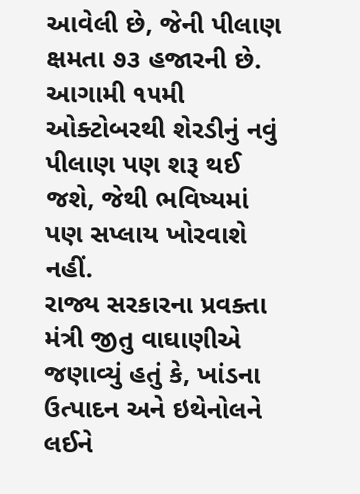આવેલી છે, જેની પીલાણ ક્ષમતા ૭૩ હજારની છે. આગામી ૧૫મી ઓક્ટોબરથી શેરડીનું નવું પીલાણ પણ શરૂ થઈ જશે, જેથી ભવિષ્યમાં પણ સપ્લાય ખોરવાશે નહીં.
રાજ્ય સરકારના પ્રવક્તા મંત્રી જીતુ વાઘાણીએ જણાવ્યું હતું કે, ખાંડના ઉત્પાદન અને ઇથેનોલને લઈને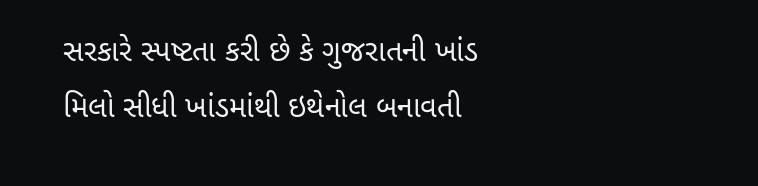સરકારે સ્પષ્ટતા કરી છે કે ગુજરાતની ખાંડ મિલો સીધી ખાંડમાંથી ઇથેનોલ બનાવતી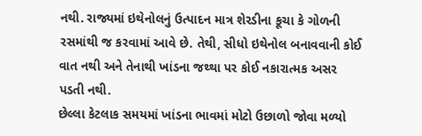નથી. રાજ્યમાં ઇથેનોલનું ઉત્પાદન માત્ર શેરડીના કૂચા કે ગોળની રસમાંથી જ કરવામાં આવે છે. તેથી, સીધો ઇથેનોલ બનાવવાની કોઈ વાત નથી અને તેનાથી ખાંડના જથ્થા પર કોઈ નકારાત્મક અસર પડતી નથી.
છેલ્લા કેટલાક સમયમાં ખાંડના ભાવમાં મોટો ઉછાળો જોવા મળ્યો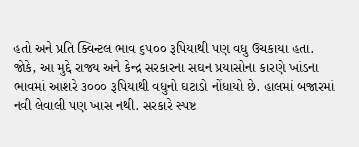હતો અને પ્રતિ ક્વિન્ટલ ભાવ ૬૫૦૦ રૂપિયાથી પણ વધુ ઉચકાયા હતા. જોકે, આ મુદ્દે રાજ્ય અને કેન્દ્ર સરકારના સઘન પ્રયાસોના કારણે ખાંડના ભાવમાં આશરે ૩૦૦૦ રૂપિયાથી વધુનો ઘટાડો નોંધાયો છે. હાલમાં બજારમાં નવી લેવાલી પણ ખાસ નથી. સરકારે સ્પષ્ટ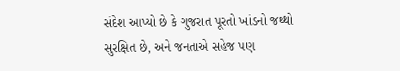સંદેશ આપ્યો છે કે ગુજરાત પૂરતો ખાંડનો જથ્થો સુરક્ષિત છે, અને જનતાએ સહેજ પણ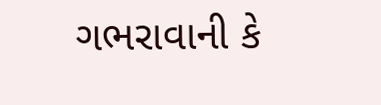ગભરાવાની કે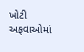ખોટી અફવાઓમાં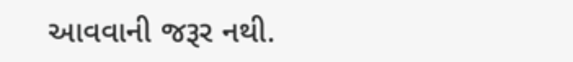આવવાની જરૂર નથી.